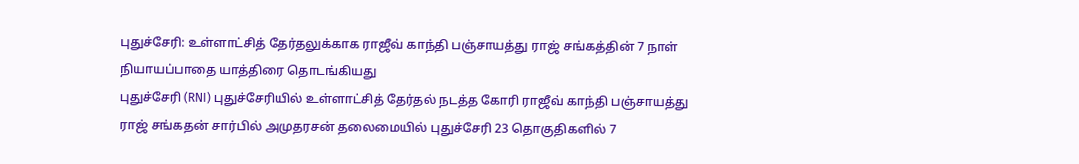புதுச்சேரி: உள்ளாட்சித் தேர்தலுக்காக ராஜீவ் காந்தி பஞ்சாயத்து ராஜ் சங்கத்தின் 7 நாள் நியாயப்பாதை யாத்திரை தொடங்கியது
புதுச்சேரி (RNI) புதுச்சேரியில் உள்ளாட்சித் தேர்தல் நடத்த கோரி ராஜீவ் காந்தி பஞ்சாயத்து ராஜ் சங்கதன் சார்பில் அமுதரசன் தலைமையில் புதுச்சேரி 23 தொகுதிகளில் 7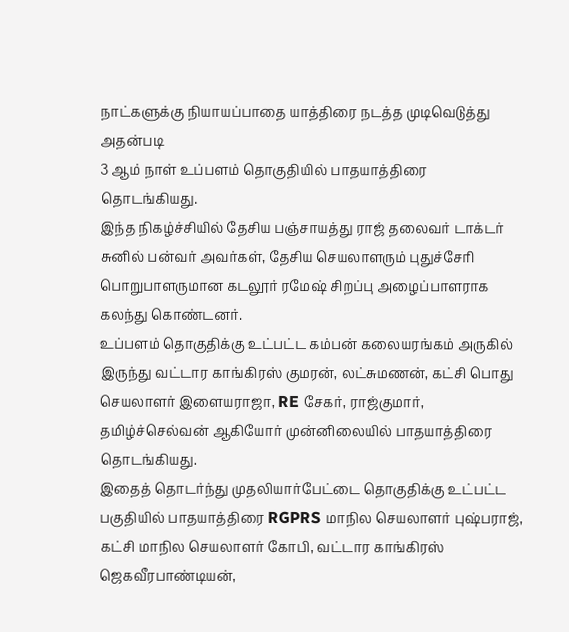நாட்களுக்கு நியாயப்பாதை யாத்திரை நடத்த முடிவெடுத்து அதன்படி
3 ஆம் நாள் உப்பளம் தொகுதியில் பாதயாத்திரை தொடங்கியது.
இந்த நிகழ்ச்சியில் தேசிய பஞ்சாயத்து ராஜ் தலைவர் டாக்டர் சுனில் பன்வர் அவர்கள், தேசிய செயலாளரும் புதுச்சேரி பொறுபாளருமான கடலூர் ரமேஷ் சிறப்பு அழைப்பாளராக கலந்து கொண்டனர்.
உப்பளம் தொகுதிக்கு உட்பட்ட கம்பன் கலையரங்கம் அருகில் இருந்து வட்டார காங்கிரஸ் குமரன், லட்சுமணன், கட்சி பொது செயலாளர் இளையராஜா, RE சேகர், ராஜ்குமார், தமிழ்ச்செல்வன் ஆகியோர் முன்னிலையில் பாதயாத்திரை தொடங்கியது.
இதைத் தொடர்ந்து முதலியார்பேட்டை தொகுதிக்கு உட்பட்ட பகுதியில் பாதயாத்திரை RGPRS மாநில செயலாளர் புஷ்பராஜ், கட்சி மாநில செயலாளர் கோபி, வட்டார காங்கிரஸ் ஜெகவீரபாண்டியன்,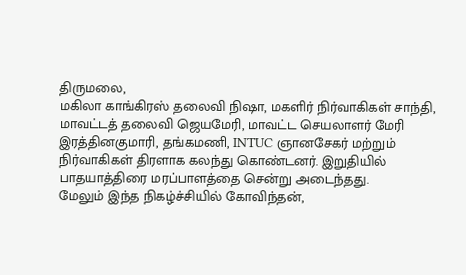திருமலை,
மகிலா காங்கிரஸ் தலைவி நிஷா, மகளிர் நிர்வாகிகள் சாந்தி, மாவட்டத் தலைவி ஜெயமேரி, மாவட்ட செயலாளர் மேரி இரத்தினகுமாரி, தங்கமணி, INTUC ஞானசேகர் மற்றும் நிர்வாகிகள் திரளாக கலந்து கொண்டனர். இறுதியில் பாதயாத்திரை மரப்பாளத்தை சென்று அடைந்தது.
மேலும் இந்த நிகழ்ச்சியில் கோவிந்தன்,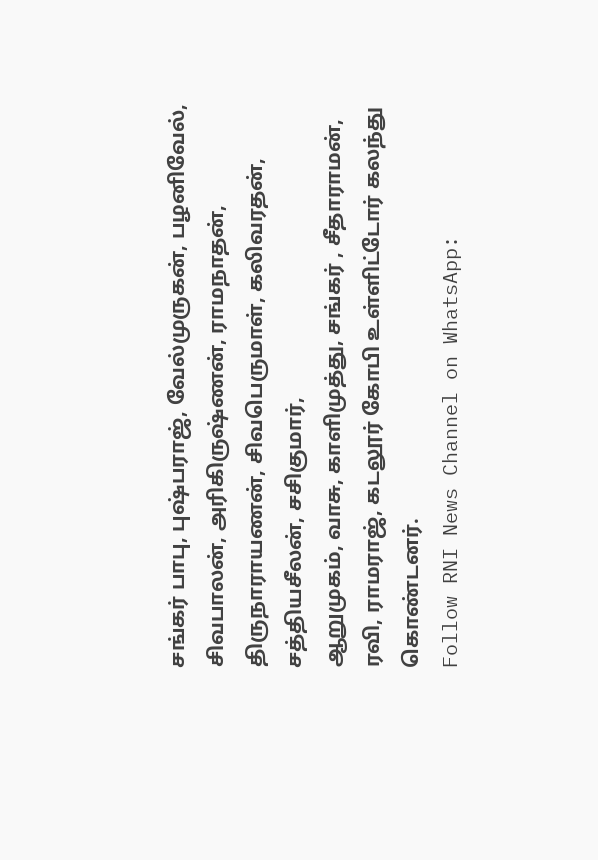சங்கர் பாபு, புஷ்பராஜ், வேல்முருகன், பழனிவேல், சிவபாலன், அரிகிருஷ்ணன், ராமநாதன், திருநாராயணன், சிவபெருமாள், கலிவரதன், சத்தியசீலன், சசிகுமார்,
ஆறுமுகம், வாசு, காளிமுத்து, சங்கர் , சீதாராமன், ரவி, ராமராஜ், கடலூர் கோபி உள்ளிட்டோர் கலந்து கொண்டனர்.
Follow RNI News Channel on WhatsApp: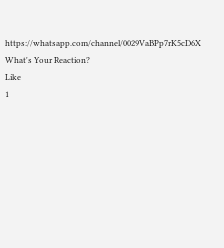https://whatsapp.com/channel/0029VaBPp7rK5cD6X
What's Your Reaction?
Like
1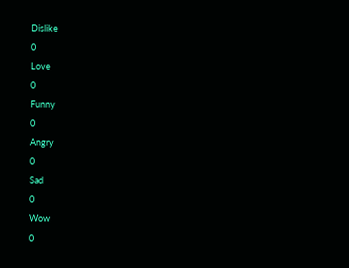Dislike
0
Love
0
Funny
0
Angry
0
Sad
0
Wow
0